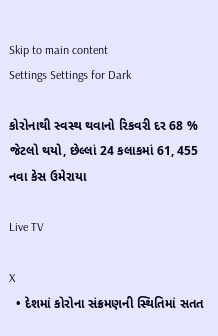Skip to main content
Settings Settings for Dark

કોરોનાથી સ્વસ્થ થવાનો રિકવરી દર 68 % જેટલો થયો, છેલ્લાં 24 કલાકમાં 61, 455 નવા કેસ ઉમેરાયા

Live TV

X
  • દેશમાં કોરોના સંક્રમણની સ્થિતિમાં સતત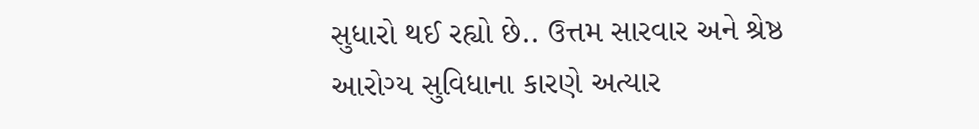સુધારો થઈ રહ્યો છે.. ઉત્તમ સારવાર અને શ્રેષ્ઠ આરોગ્ય સુવિધાના કારણે અત્યાર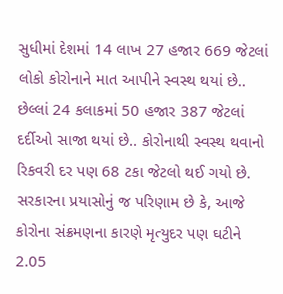સુધીમાં દેશમાં 14 લાખ 27 હજાર 669 જેટલાં લોકો કોરોનાને માત આપીને સ્વસ્થ થયાં છે.. છેલ્લાં 24 કલાકમાં 50 હજાર 387 જેટલાં દર્દીઓ સાજા થયાં છે.. કોરોનાથી સ્વસ્થ થવાનો રિકવરી દર પણ 68 ટકા જેટલો થઈ ગયો છે. સરકારના પ્રયાસોનું જ પરિણામ છે કે, આજે કોરોના સંક્રમણના કારણે મૃત્યુદર પણ ઘટીને 2.05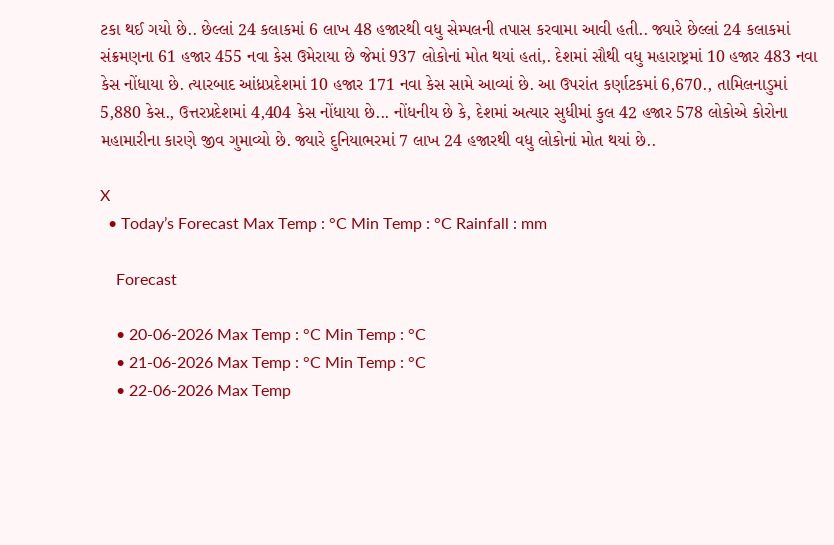ટકા થઈ ગયો છે.. છેલ્લાં 24 કલાકમાં 6 લાખ 48 હજારથી વધુ સેમ્પલની તપાસ કરવામા આવી હતી.. જ્યારે છેલ્લાં 24 કલાકમાં સંક્રમણના 61 હજાર 455 નવા કેસ ઉમેરાયા છે જેમાં 937 લોકોનાં મોત થયાં હતાં,. દેશમાં સૌથી વધુ મહારાષ્ટ્રમાં 10 હજાર 483 નવા કેસ નોંધાયા છે. ત્યારબાદ આંધ્રપ્રદેશમાં 10 હજાર 171 નવા કેસ સામે આવ્યાં છે. આ ઉપરાંત કર્ણાટકમાં 6,670., તામિલનાડુમાં 5,880 કેસ., ઉત્તરપ્રદેશમાં 4,404 કેસ નોંધાયા છે... નોંધનીય છે કે, દેશમાં અત્યાર સુધીમાં કુલ 42 હજાર 578 લોકોએ કોરોના મહામારીના કારણે જીવ ગુમાવ્યો છે. જ્યારે દુનિયાભરમાં 7 લાખ 24 હજારથી વધુ લોકોનાં મોત થયાં છે..

X
  • Today’s Forecast Max Temp : °C Min Temp : °C Rainfall : mm

    Forecast

    • 20-06-2026 Max Temp : °C Min Temp : °C
    • 21-06-2026 Max Temp : °C Min Temp : °C
    • 22-06-2026 Max Temp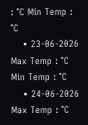: °C Min Temp : °C
    • 23-06-2026 Max Temp : °C Min Temp : °C
    • 24-06-2026 Max Temp : °C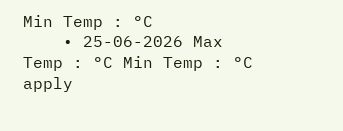Min Temp : °C
    • 25-06-2026 Max Temp : °C Min Temp : °C
apply